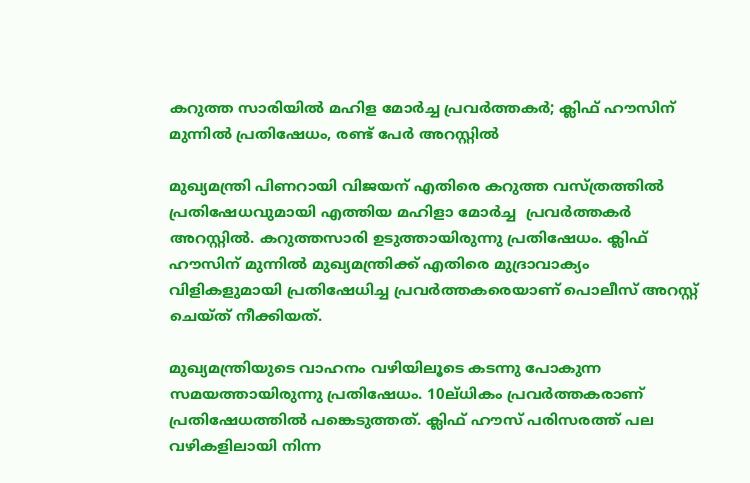കറുത്ത സാരിയില്‍ മഹിള മോര്‍ച്ച പ്രവര്‍ത്തകര്‍; ക്ലിഫ് ഹൗസിന് മുന്നില്‍ പ്രതിഷേധം, രണ്ട് പേര്‍ അറസ്റ്റില്‍

മുഖ്യമന്ത്രി പിണറായി വിജയന് എതിരെ കറുത്ത വസ്ത്രത്തില്‍ പ്രതിഷേധവുമായി എത്തിയ മഹിളാ മോർച്ച  പ്രവര്‍ത്തകര്‍ അറസ്റ്റില്‍. കറുത്തസാരി ഉടുത്തായിരുന്നു പ്രതിഷേധം. ക്ലിഫ് ഹൗസിന് മുന്നില്‍ മുഖ്യമന്ത്രിക്ക് എതിരെ മുദ്രാവാക്യം വിളികളുമായി പ്രതിഷേധിച്ച പ്രവര്‍ത്തകരെയാണ് പൊലീസ് അറസ്റ്റ് ചെയ്ത് നീക്കിയത്.

മുഖ്യമന്ത്രിയുടെ വാഹനം വഴിയിലൂടെ കടന്നു പോകുന്ന സമയത്തായിരുന്നു പ്രതിഷേധം. 10ല്ധികം പ്രവര്‍ത്തകരാണ് പ്രതിഷേധത്തില്‍ പങ്കെടുത്തത്. ക്ലിഫ് ഹൗസ് പരിസരത്ത് പല വഴികളിലായി നിന്ന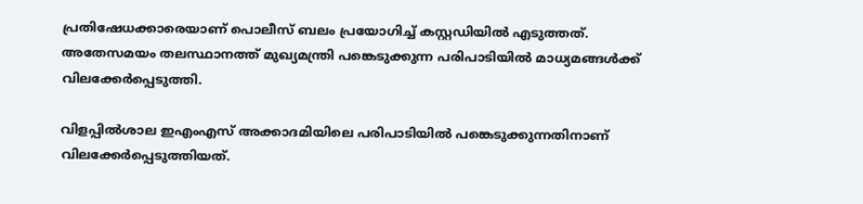പ്രതിഷേധക്കാരെയാണ് പൊലീസ് ബലം പ്രയോഗിച്ച് കസ്റ്റഡിയില്‍ എടുത്തത്.
അതേസമയം തലസ്ഥാനത്ത് മുഖ്യമന്ത്രി പങ്കെടുക്കുന്ന പരിപാടിയില്‍ മാധ്യമങ്ങള്‍ക്ക് വിലക്കേര്‍പ്പെടുത്തി.

വിളപ്പില്‍ശാല ഇഎംഎസ് അക്കാദമിയിലെ പരിപാടിയില്‍ പങ്കെടുക്കുന്നതിനാണ് വിലക്കേര്‍പ്പെടുത്തിയത്.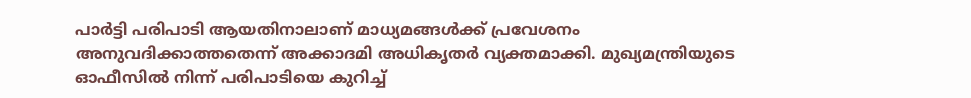പാര്‍ട്ടി പരിപാടി ആയതിനാലാണ് മാധ്യമങ്ങള്‍ക്ക് പ്രവേശനം അനുവദിക്കാത്തതെന്ന് അക്കാദമി അധികൃതര്‍ വ്യക്തമാക്കി. മുഖ്യമന്ത്രിയുടെ ഓഫീസില്‍ നിന്ന് പരിപാടിയെ കുറിച്ച്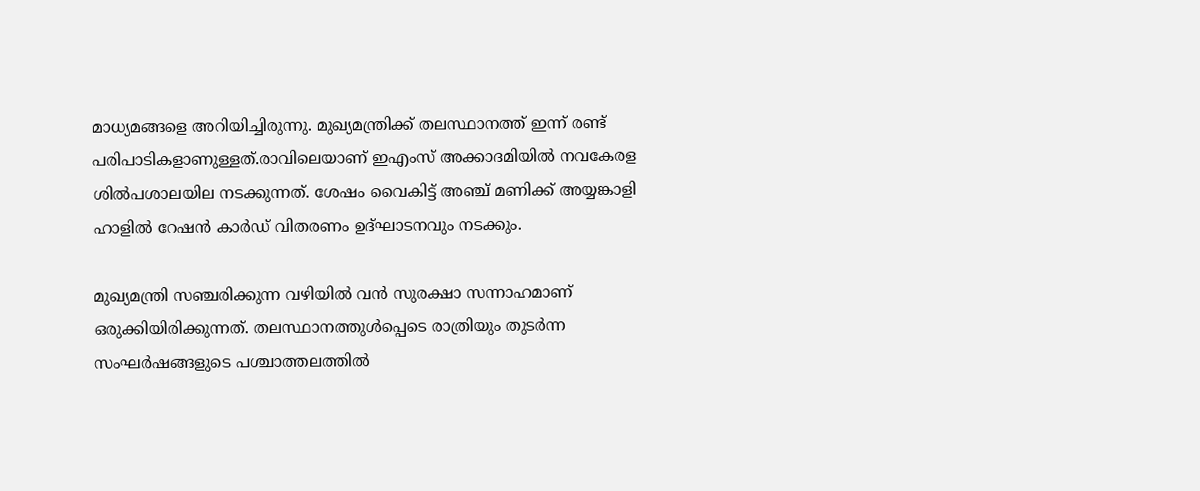മാധ്യമങ്ങളെ അറിയിച്ചിരുന്നു. മുഖ്യമന്ത്രിക്ക് തലസ്ഥാനത്ത് ഇന്ന് രണ്ട് പരിപാടികളാണുള്ളത്.രാവിലെയാണ് ഇഎംസ് അക്കാദമിയില്‍ നവകേരള ശില്‍പശാലയില നടക്കുന്നത്. ശേഷം വൈകിട്ട് അഞ്ച് മണിക്ക് അയ്യങ്കാളി ഹാളില്‍ റേഷന്‍ കാര്‍ഡ് വിതരണം ഉദ്ഘാടനവും നടക്കും.

മുഖ്യമന്ത്രി സഞ്ചരിക്കുന്ന വഴിയില്‍ വന്‍ സുരക്ഷാ സന്നാഹമാണ് ഒരുക്കിയിരിക്കുന്നത്. തലസ്ഥാനത്തുള്‍പ്പെടെ രാത്രിയും തുടര്‍ന്ന സംഘര്‍ഷങ്ങളുടെ പശ്ചാത്തലത്തില്‍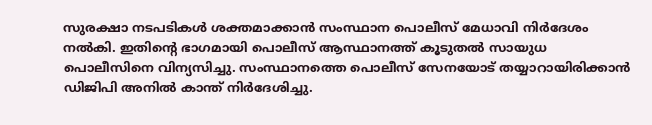സുരക്ഷാ നടപടികള്‍ ശക്തമാക്കാന്‍ സംസ്ഥാന പൊലീസ് മേധാവി നിര്‍ദേശം നല്‍കി. ഇതിന്റെ ഭാഗമായി പൊലീസ് ആസ്ഥാനത്ത് കൂടുതല്‍ സായുധ പൊലീസിനെ വിന്യസിച്ചു. സംസ്ഥാനത്തെ പൊലീസ് സേനയോട് തയ്യാറായിരിക്കാന്‍ ഡിജിപി അനില്‍ കാന്ത് നിര്‍ദേശിച്ചു.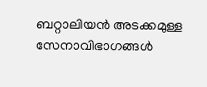ബറ്റാലിയന്‍ അടക്കമുള്ള സേനാവിഭാഗങ്ങള്‍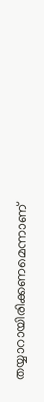തയ്യാറായിരിക്കണമെന്നാണ്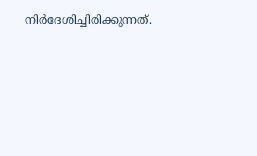നിര്‍ദേശിച്ചിരിക്കുന്നത്.